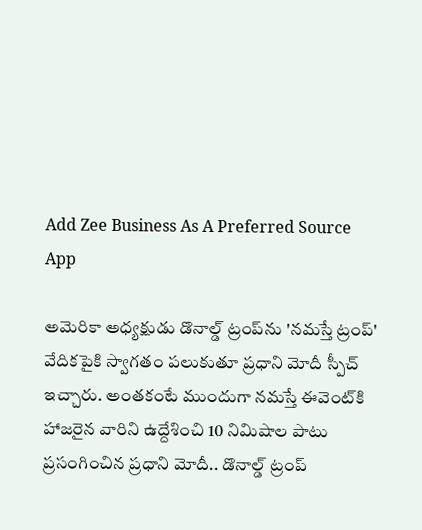Add Zee Business As A Preferred Source
App

అమెరికా అధ్యక్షుడు డొనాల్డ్ ట్రంప్‌ను 'నమస్తే ట్రంప్' వేదికపైకి స్వాగతం పలుకుతూ ప్రధాని మోదీ స్పీచ్ ఇచ్చారు. అంతకంటే ముందుగా నమస్తే ఈవెంట్‌కి హాజరైన వారిని ఉద్దేశించి 10 నిమిషాల పాటు ప్రసంగించిన ప్రధాని మోదీ.. డొనాల్డ్ ట్రంప్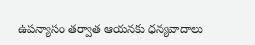ఉపన్యాసం తర్వాత ఆయనకు ధన్యవాదాలు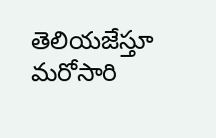తెలియజేస్తూ మరోసారి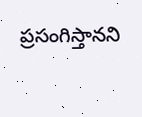ప్రసంగిస్తానని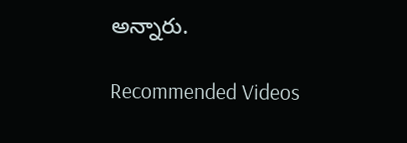అన్నారు.

Recommended Videos